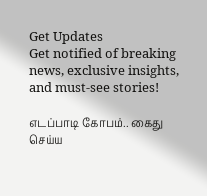Get Updates
Get notified of breaking news, exclusive insights, and must-see stories!

எடப்பாடி கோபம்.. கைது செய்ய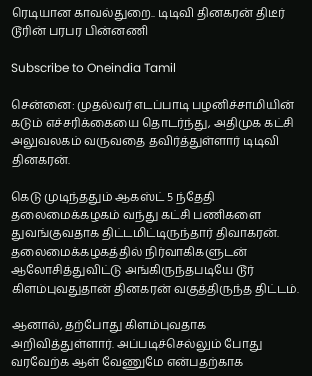ரெடியான காவல்துறை.. டிடிவி தினகரன் திடீர் டூரின் பரபர பின்னணி

Subscribe to Oneindia Tamil

சென்னை: முதல்வர் எடப்பாடி பழனிச்சாமியின் கடும் எச்சரிக்கையை தொடர்ந்து, அதிமுக கட்சி அலுவலகம் வருவதை தவிர்த்துள்ளார் டிடிவி தினகரன்.

கெடு முடிந்ததும் ஆகஸ்ட் 5 ந்தேதி தலைமைக்கழகம் வந்து கட்சி பணிகளை துவங்குவதாக திட்டமிட்டிருந்தார் திவாகரன். தலைமைக்கழகத்தில் நிர்வாகிகளுடன் ஆலோசித்துவிட்டு அங்கிருந்தபடியே டூர் கிளம்புவதுதான் தினகரன் வகுத்திருந்த திட்டம்.

ஆனால், தற்போது கிளம்புவதாக அறிவித்துள்ளார். அப்படிச்செல்லும் போது வரவேற்க ஆள் வேணுமே என்பதற்காக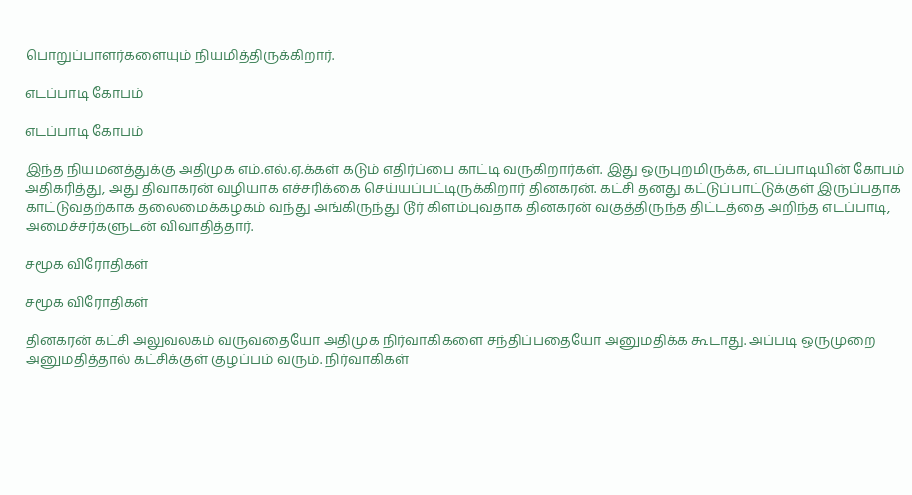பொறுப்பாளர்களையும் நியமித்திருக்கிறார்.

எடப்பாடி கோபம்

எடப்பாடி கோபம்

இந்த நியமனத்துக்கு அதிமுக எம்.எல்.ஏ.க்கள் கடும் எதிர்ப்பை காட்டி வருகிறார்கள். இது ஒருபுறமிருக்க, எடப்பாடியின் கோபம் அதிகரித்து, அது திவாகரன் வழியாக எச்சரிக்கை செய்யப்பட்டிருக்கிறார் தினகரன். கட்சி தனது கட்டுப்பாட்டுக்குள் இருப்பதாக காட்டுவதற்காக தலைமைக்கழகம் வந்து அங்கிருந்து டூர் கிளம்புவதாக தினகரன் வகுத்திருந்த திட்டத்தை அறிந்த எடப்பாடி, அமைச்சர்களுடன் விவாதித்தார்.

சமூக விரோதிகள்

சமூக விரோதிகள்

தினகரன் கட்சி அலுவலகம் வருவதையோ அதிமுக நிர்வாகிகளை சந்திப்பதையோ அனுமதிக்க கூடாது. அப்படி ஒருமுறை அனுமதித்தால் கட்சிக்குள் குழப்பம் வரும். நிர்வாகிகள்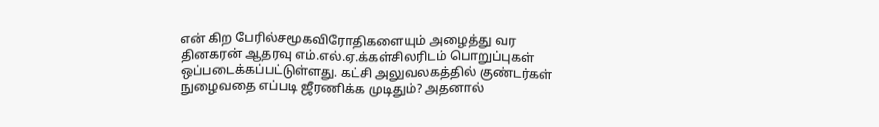என் கிற பேரில்சமூகவிரோதிகளையும் அழைத்து வர தினகரன் ஆதரவு எம்.எல்.ஏ.க்கள்சிலரிடம் பொறுப்புகள் ஒப்படைக்கப்பட்டுள்ளது. கட்சி அலுவலகத்தில் குண்டர்கள் நுழைவதை எப்படி ஜீரணிக்க முடிதும்? அதனால்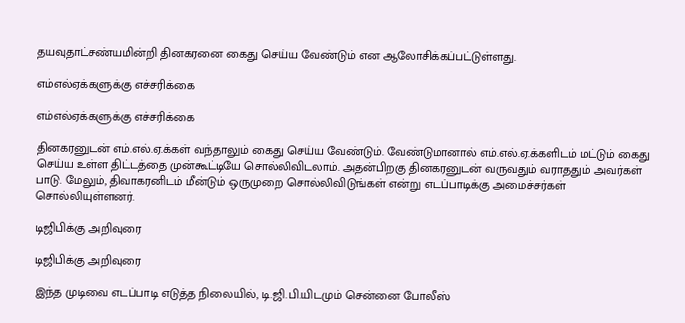தயவுதாட்சண்யமின்றி தினகரனை கைது செய்ய வேண்டும் என ஆலோசிக்கப்பட்டுள்ளது.

எம்எல்ஏக்களுக்கு எச்சரிக்கை

எம்எல்ஏக்களுக்கு எச்சரிக்கை

தினகரனுடன் எம்.எல்.ஏ.க்கள் வந்தாலும் கைது செய்ய வேண்டும். வேண்டுமானால் எம்.எல்.ஏ.க்களிடம் மட்டும் கைது செய்ய உள்ள திட்டத்தை முன்கூட்டியே சொல்லிவிடலாம். அதன்பிறகு தினகரனுடன் வருவதும் வராததும் அவர்கள் பாடு. மேலும், திவாகரனிடம் மீன்டும் ஒருமுறை சொல்லிவிடுங்கள் என்று எடப்பாடிக்கு அமைச்சர்கள் சொல்லியுள்ளனர்.

டிஜிபிக்கு அறிவுரை

டிஜிபிக்கு அறிவுரை

இந்த முடிவை எடப்பாடி எடுத்த நிலையில், டி.ஜி.பி.யிடமும் சென்னை போலீஸ்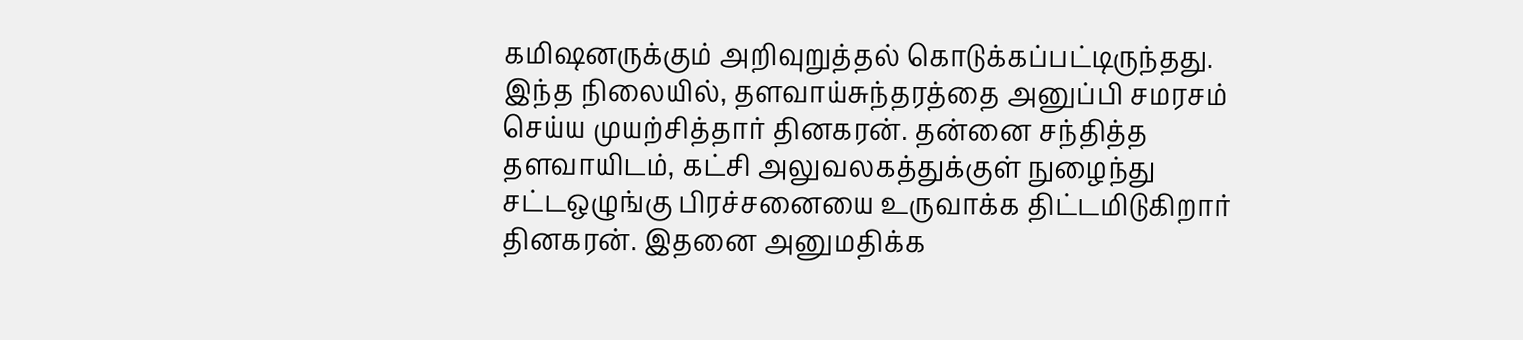கமிஷனருக்கும் அறிவுறுத்தல் கொடுக்கப்பட்டிருந்தது. இந்த நிலையில், தளவாய்சுந்தரத்தை அனுப்பி சமரசம் செய்ய முயற்சித்தார் தினகரன். தன்னை சந்தித்த தளவாயிடம், கட்சி அலுவலகத்துக்குள் நுழைந்து சட்டஒழுங்கு பிரச்சனையை உருவாக்க திட்டமிடுகிறார் தினகரன். இதனை அனுமதிக்க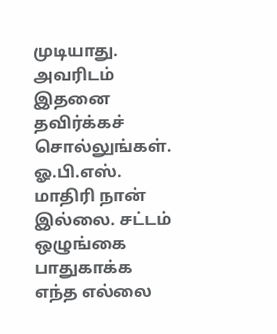முடியாது. அவரிடம் இதனை தவிர்க்கச் சொல்லுங்கள். ஓ.பி.எஸ். மாதிரி நான் இல்லை. சட்டம் ஒழுங்கை பாதுகாக்க எந்த எல்லை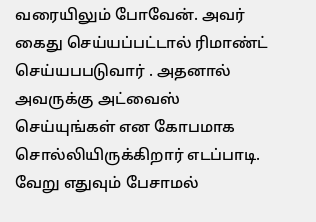வரையிலும் போவேன். அவர் கைது செய்யப்பட்டால் ரிமாண்ட் செய்யபபடுவார் . அதனால் அவருக்கு அட்வைஸ் செய்யுங்கள் என கோபமாக சொல்லியிருக்கிறார் எடப்பாடி. வேறு எதுவும் பேசாமல்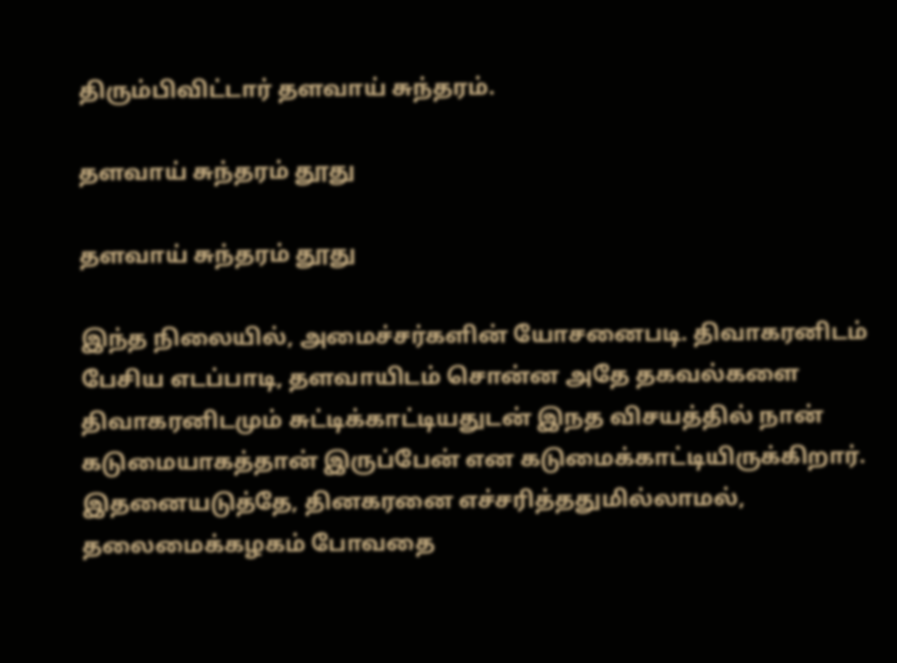திரும்பிவிட்டார் தளவாய் சுந்தரம்.

தளவாய் சுந்தரம் தூது

தளவாய் சுந்தரம் தூது

இந்த நிலையில், அமைச்சர்களின் யோசனைபடி. திவாகரனிடம் பேசிய எடப்பாடி, தளவாயிடம் சொன்ன அதே தகவல்களை திவாகரனிடமும் சுட்டிக்காட்டியதுடன் இநத விசயத்தில் நான் கடுமையாகத்தான் இருப்பேன் என கடுமைக்காட்டியிருக்கிறார். இதனையடுத்தே, தினகரனை எச்சரித்ததுமில்லாமல், தலைமைக்கழகம் போவதை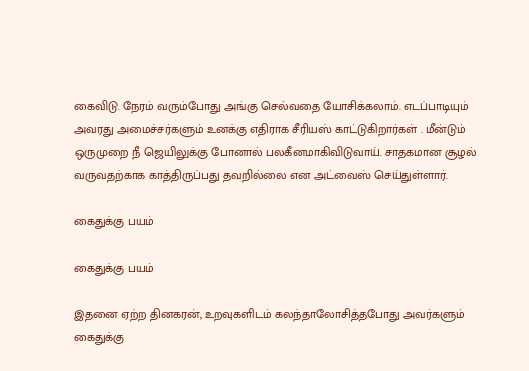கைவிடு. நேரம் வரும்போது அங்கு செல்வதை யோசிக்கலாம். எடப்பாடியும் அவரது அமைச்சர்களும் உனக்கு எதிராக சீரியஸ் காட்டுகிறார்கள் . மீன்டும் ஒருமுறை நீ ஜெயிலுக்கு போனால் பலகீனமாகிவிடுவாய். சாதகமான சூழல் வருவதற்காக காத்திருப்பது தவறில்லை என அட்வைஸ் செய்துள்ளார்.

கைதுக்கு பயம்

கைதுக்கு பயம்

இதனை ஏற்ற தினகரன், உறவுகளிடம் கலந்தாலோசித்தபோது அவர்களும் கைதுக்கு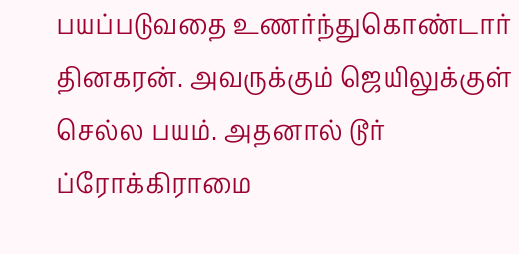பயப்படுவதை உணர்ந்துகொண்டார் தினகரன். அவருக்கும் ஜெயிலுக்குள் செல்ல பயம். அதனால் டூர் ப்ரோக்கிராமை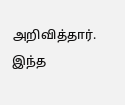அறிவித்தார். இந்த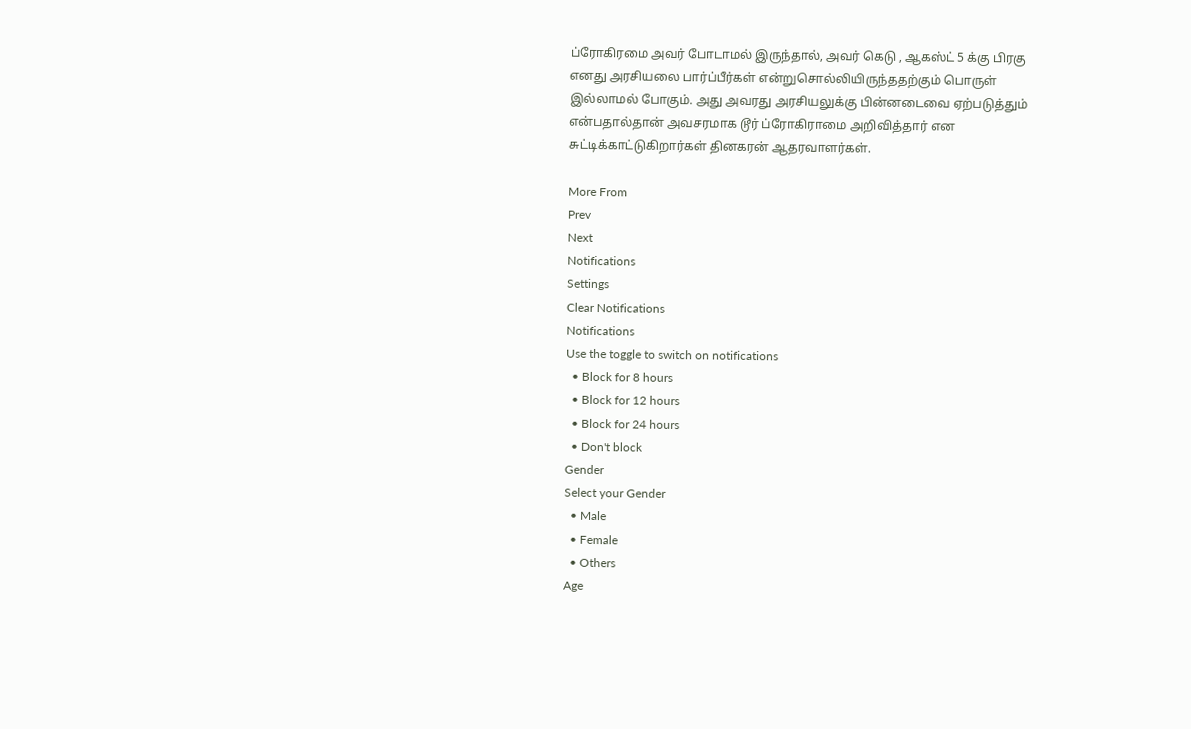ப்ரோகிரமை அவர் போடாமல் இருந்தால், அவர் கெடு , ஆகஸ்ட் 5 க்கு பிரகு எனது அரசியலை பார்ப்பீர்கள் என்றுசொல்லியிருந்ததற்கும் பொருள் இல்லாமல் போகும். அது அவரது அரசியலுக்கு பின்னடைவை ஏற்படுத்தும் என்பதால்தான் அவசரமாக டூர் ப்ரோகிராமை அறிவித்தார் என சுட்டிக்காட்டுகிறார்கள் தினகரன் ஆதரவாளர்கள்.

More From
Prev
Next
Notifications
Settings
Clear Notifications
Notifications
Use the toggle to switch on notifications
  • Block for 8 hours
  • Block for 12 hours
  • Block for 24 hours
  • Don't block
Gender
Select your Gender
  • Male
  • Female
  • Others
Age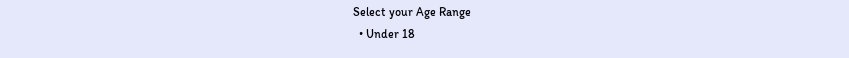Select your Age Range
  • Under 18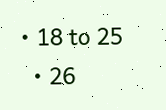• 18 to 25
  • 26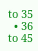to 35
  • 36 to 45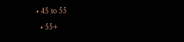• 45 to 55
  • 55+